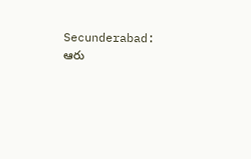Secunderabad: ఆరు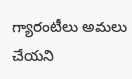గ్యారంటీలు అమలు చేయని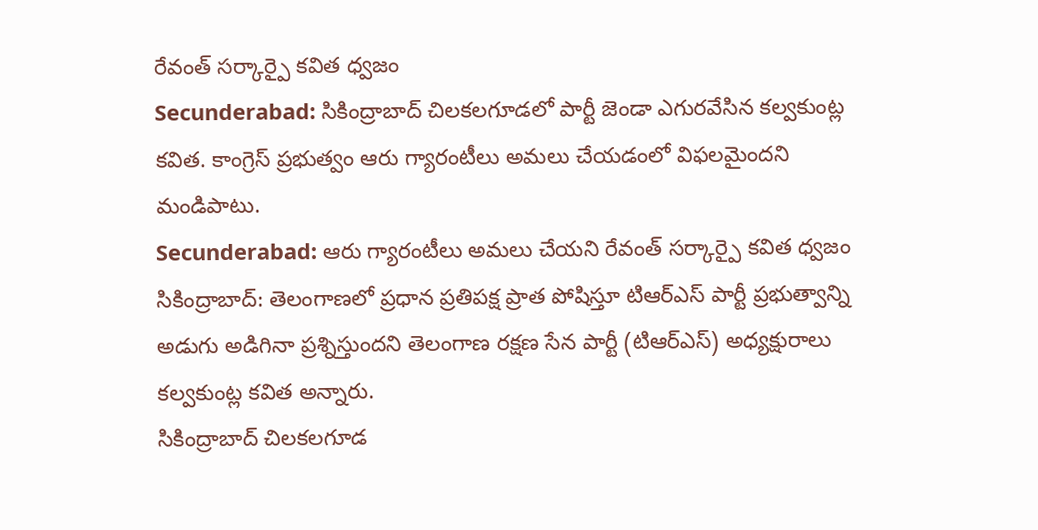రేవంత్ సర్కార్పై కవిత ధ్వజం
Secunderabad: సికింద్రాబాద్ చిలకలగూడలో పార్టీ జెండా ఎగురవేసిన కల్వకుంట్ల కవిత. కాంగ్రెస్ ప్రభుత్వం ఆరు గ్యారంటీలు అమలు చేయడంలో విఫలమైందని మండిపాటు.
Secunderabad: ఆరు గ్యారంటీలు అమలు చేయని రేవంత్ సర్కార్పై కవిత ధ్వజం
సికింద్రాబాద్: తెలంగాణలో ప్రధాన ప్రతిపక్ష ప్రాత పోషిస్తూ టిఆర్ఎస్ పార్టీ ప్రభుత్వాన్ని అడుగు అడిగినా ప్రశ్నిస్తుందని తెలంగాణ రక్షణ సేన పార్టీ (టిఆర్ఎస్) అధ్యక్షురాలు కల్వకుంట్ల కవిత అన్నారు.
సికింద్రాబాద్ చిలకలగూడ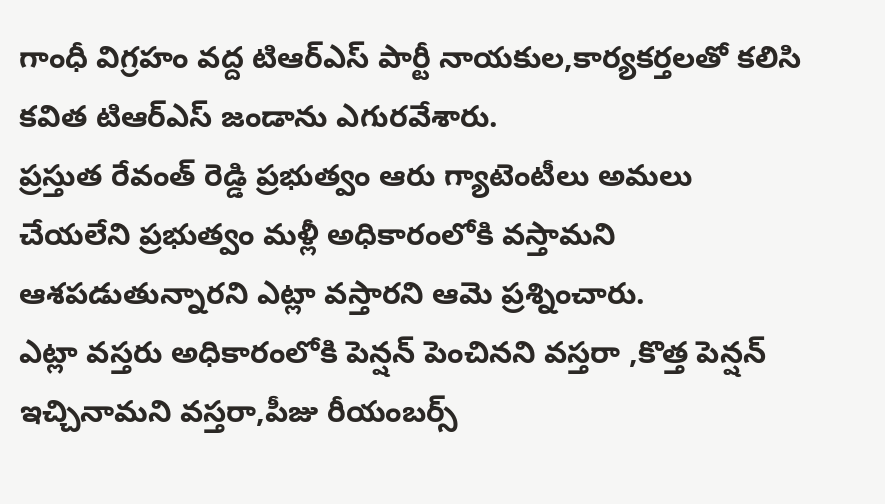గాంధీ విగ్రహం వద్ద టిఆర్ఎస్ పార్టీ నాయకుల,కార్యకర్తలతో కలిసి కవిత టిఆర్ఎస్ జండాను ఎగురవేశారు.
ప్రస్తుత రేవంత్ రెడ్డి ప్రభుత్వం ఆరు గ్యాటెంటీలు అమలు చేయలేని ప్రభుత్వం మళ్లీ అధికారంలోకి వస్తామని ఆశపడుతున్నారని ఎట్లా వస్తారని ఆమె ప్రశ్నించారు.
ఎట్లా వస్తరు అధికారంలోకి పెన్షన్ పెంచినని వస్తరా ,కొత్త పెన్షన్ ఇచ్చినామని వస్తరా,పీజు రీయంబర్స్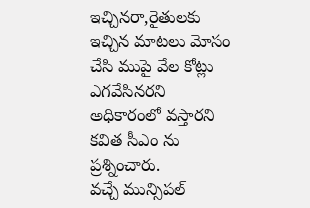ఇచ్చినరా,రైతులకు ఇచ్చిన మాటలు మోసం చేసి ముపై వేల కోట్లు ఎగవేసినరని అధికారంలో వస్తారని కవిత సీఎం ను ప్రశ్నించారు.
వచ్చే మున్సిపల్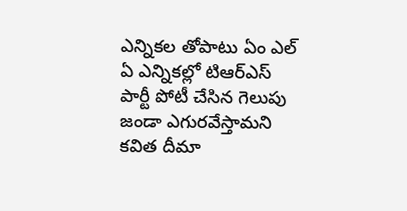ఎన్నికల తోపాటు ఏం ఎల్ ఏ ఎన్నికల్లో టిఆర్ఎస్ పార్టీ పోటీ చేసిన గెలుపు జండా ఎగురవేస్తామని కవిత దీమా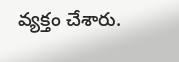వ్యక్తం చేశారు.